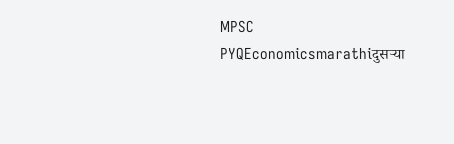MPSC PYQEconomicsmarathiदुसऱ्या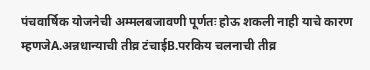पंचवार्षिक योजनेची अम्मलबजावणी पूर्णतः होऊ शकली नाही याचे कारण म्हणजेA.अन्नधान्याची तीव्र टंचाईB.परकिय चलनाची तीव्र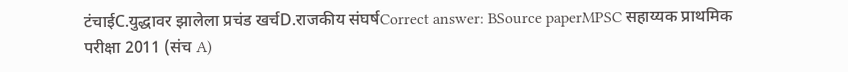टंचाईC.युद्धावर झालेला प्रचंड खर्चD.राजकीय संघर्षCorrect answer: BSource paperMPSC सहाय्यक प्राथमिक परीक्षा 2011 (संच A)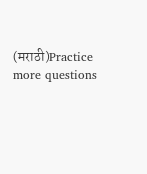(मराठी)Practice more questions